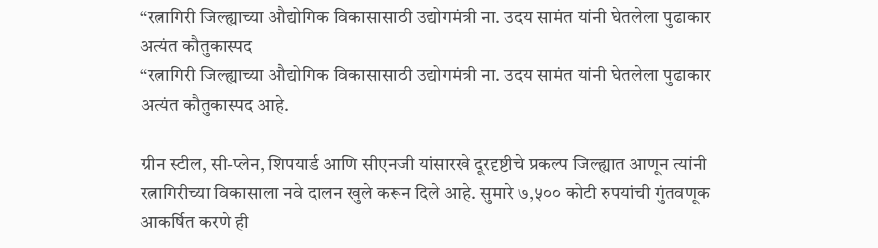“रत्नागिरी जिल्ह्याच्या औद्योगिक विकासासाठी उद्योगमंत्री ना. उदय सामंत यांनी घेतलेला पुढाकार अत्यंत कौतुकास्पद
“रत्नागिरी जिल्ह्याच्या औद्योगिक विकासासाठी उद्योगमंत्री ना. उदय सामंत यांनी घेतलेला पुढाकार अत्यंत कौतुकास्पद आहे.

ग्रीन स्टील, सी-प्लेन, शिपयार्ड आणि सीएनजी यांसारखे दूरदृष्टीचे प्रकल्प जिल्ह्यात आणून त्यांनी रत्नागिरीच्या विकासाला नवे दालन खुले करून दिले आहे. सुमारे ७,५०० कोटी रुपयांची गुंतवणूक आकर्षित करणे ही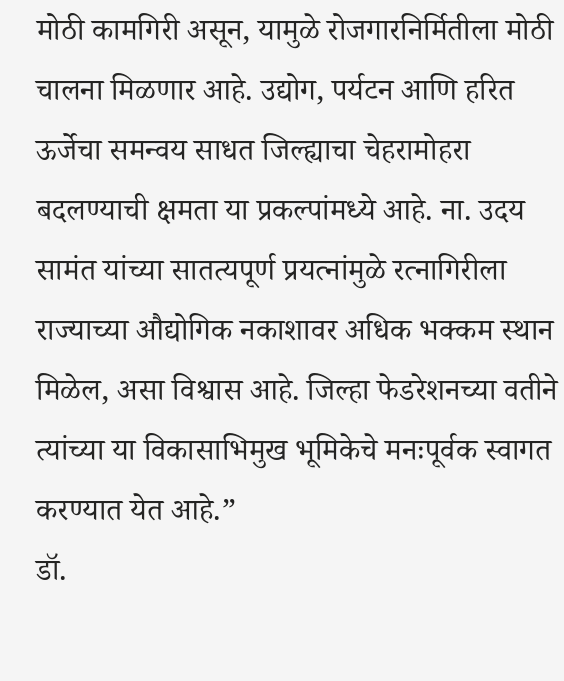मोठी कामगिरी असून, यामुळे रोजगारनिर्मितीला मोठी चालना मिळणार आहे. उद्योग, पर्यटन आणि हरित ऊर्जेचा समन्वय साधत जिल्ह्याचा चेहरामोहरा बदलण्याची क्षमता या प्रकल्पांमध्ये आहे. ना. उदय सामंत यांच्या सातत्यपूर्ण प्रयत्नांमुळे रत्नागिरीला राज्याच्या औद्योगिक नकाशावर अधिक भक्कम स्थान मिळेल, असा विश्वास आहे. जिल्हा फेडरेशनच्या वतीने त्यांच्या या विकासाभिमुख भूमिकेचे मनःपूर्वक स्वागत करण्यात येत आहे.”
डॉ.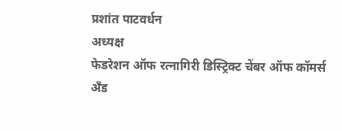प्रशांत पाटवर्धन
अध्यक्ष
फेडरेशन ऑफ रत्नागिरी डिस्ट्रिक्ट चेंबर ऑफ कॉमर्स अँड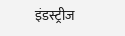इंडस्ट्रीज